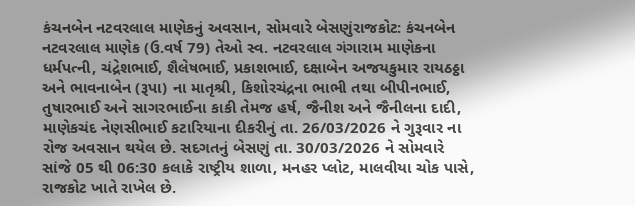કંચનબેન નટવરલાલ માણેકનું અવસાન, સોમવારે બેસણુંરાજકોટ: કંચનબેન નટવરલાલ માણેક (ઉ.વર્ષ 79) તેઓ સ્વ. નટવરલાલ ગંગારામ માણેકના ધર્મપત્ની, ચંદ્રેશભાઈ, શૈલેષભાઈ, પ્રકાશભાઈ, દક્ષાબેન અજયકુમાર રાયઠઠ્ઠા અને ભાવનાબેન (રૂપા) ના માતૃશ્રી, કિશોરચંદ્રના ભાભી તથા બીપીનભાઈ, તુષારભાઈ અને સાગરભાઈના કાકી તેમજ હર્ષ, જૈનીશ અને જૈનીલના દાદી, માણેકચંદ નેણસીભાઈ કટારિયાના દીકરીનું તા. 26/03/2026 ને ગુરૂવાર ના રોજ અવસાન થયેલ છે. સદગતનું બેસણું તા. 30/03/2026 ને સોમવારે સાંજે 05 થી 06:30 કલાકે રાષ્ટ્રીય શાળા, મનહર પ્લોટ, માલવીયા ચોક પાસે, રાજકોટ ખાતે રાખેલ છે.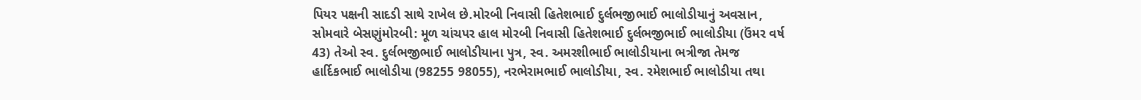પિયર પક્ષની સાદડી સાથે રાખેલ છે.મોરબી નિવાસી હિતેશભાઈ દુર્લભજીભાઈ ભાલોડીયાનું અવસાન, સોમવારે બેસણુંમોરબી: મૂળ ચાંચપર હાલ મોરબી નિવાસી હિતેશભાઈ દુર્લભજીભાઈ ભાલોડીયા (ઉંમર વર્ષ 43) તેઓ સ્વ. દુર્લભજીભાઈ ભાલોડીયાના પુત્ર, સ્વ. અમરશીભાઈ ભાલોડીયાના ભત્રીજા તેમજ હાર્દિકભાઈ ભાલોડીયા (98255 98055), નરભેરામભાઈ ભાલોડીયા, સ્વ. રમેશભાઈ ભાલોડીયા તથા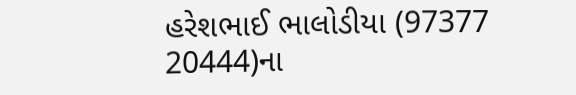હરેશભાઈ ભાલોડીયા (97377 20444)ના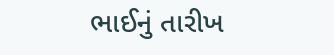ભાઈનું તારીખ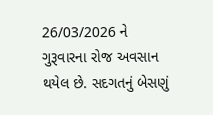26/03/2026 ને ગુરૂવારના રોજ અવસાન થયેલ છે. સદગતનું બેસણું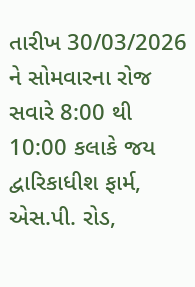તારીખ 30/03/2026 ને સોમવારના રોજ સવારે 8:00 થી 10:00 કલાકે જય દ્વારિકાધીશ ફાર્મ, એસ.પી. રોડ,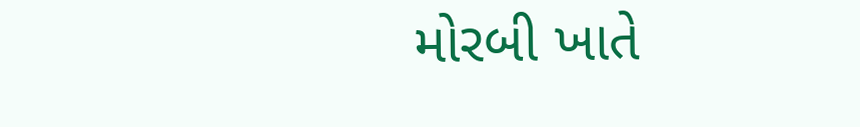મોરબી ખાતે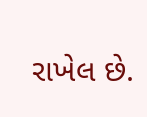રાખેલ છે.